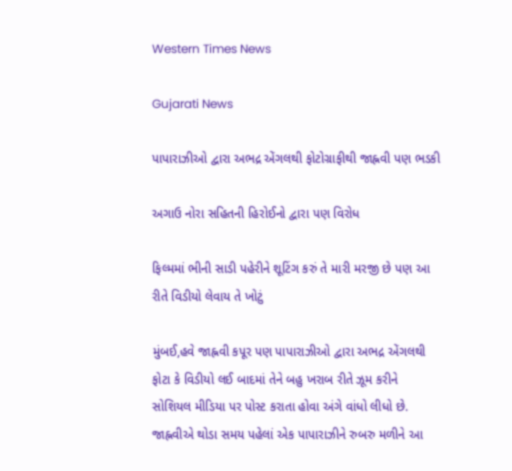Western Times News

Gujarati News

પાપારાઝીઓ દ્વારા અભદ્ર એંગલથી ફોટોગ્રાફીથી જાહ્નવી પણ ભડકી

અગાઉ નોરા સહિતની હિરોઈનો દ્વારા પણ વિરોધ

ફિલ્મમાં ભીની સાડી પહેરીને શૂટિંગ કરું તે મારી મરજી છે પણ આ રીતે વિડીયો લેવાય તે ખોટું

મુંબઈ,હવે જાહ્નવી કપૂર પણ પાપારાઝીઓ દ્વારા અભદ્ર એંગલથી ફોટા કે વિડીયો લઈ બાદમાં તેને બહુ ખરાબ રીતે ઝૂમ કરીને સોશિયલ મીડિયા પર પોસ્ટ કરાતા હોવા અંગે વાંધો લીધો છે. જાહ્નવીએ થોડા સમય પહેલાં એક પાપારાઝીને રુબરુ મળીને આ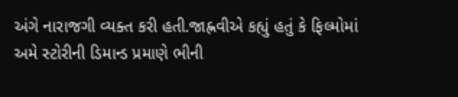અંગે નારાજગી વ્યક્ત કરી હતી.જાહ્નવીએ કહ્યું હતું કે ફિલ્મોમાં અમે સ્ટોરીની ડિમાન્ડ પ્રમાણે ભીની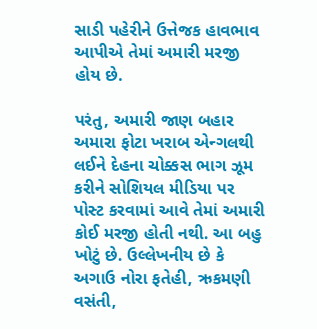સાડી પહેરીને ઉત્તેજક હાવભાવ આપીએ તેમાં અમારી મરજી હોય છે.

પરંતુ, અમારી જાણ બહાર અમારા ફોટા ખરાબ એન્ગલથી લઈને દેહના ચોક્કસ ભાગ ઝૂમ કરીને સોશિયલ મીડિયા પર પોસ્ટ કરવામાં આવે તેમાં અમારી કોઈ મરજી હોતી નથી. આ બહુ ખોટું છે. ઉલ્લેખનીય છે કે અગાઉ નોરા ફતેહી, ઋકમણી વસંતી,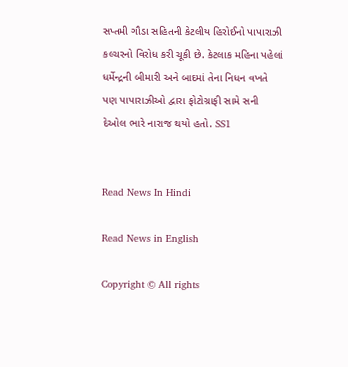સપ્તમી ગૌડા સહિતની કેટલીય હિરોઈનો પાપારાઝી કલ્ચરનો વિરોધ કરી ચૂકી છે. કેટલાક મહિના પહેલાં ધર્મેન્દ્રની બીમારી અને બાદમાં તેના નિધન વખતે પણ પાપારાઝીઓ દ્વારા ફોટોગ્રાફી સામે સની દેઓલ ભારે નારાજ થયો હતો. SS1


Read News In Hindi

Read News in English

Copyright © All rights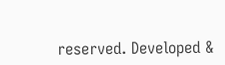reserved. Developed &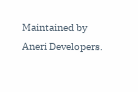Maintained by Aneri Developers.